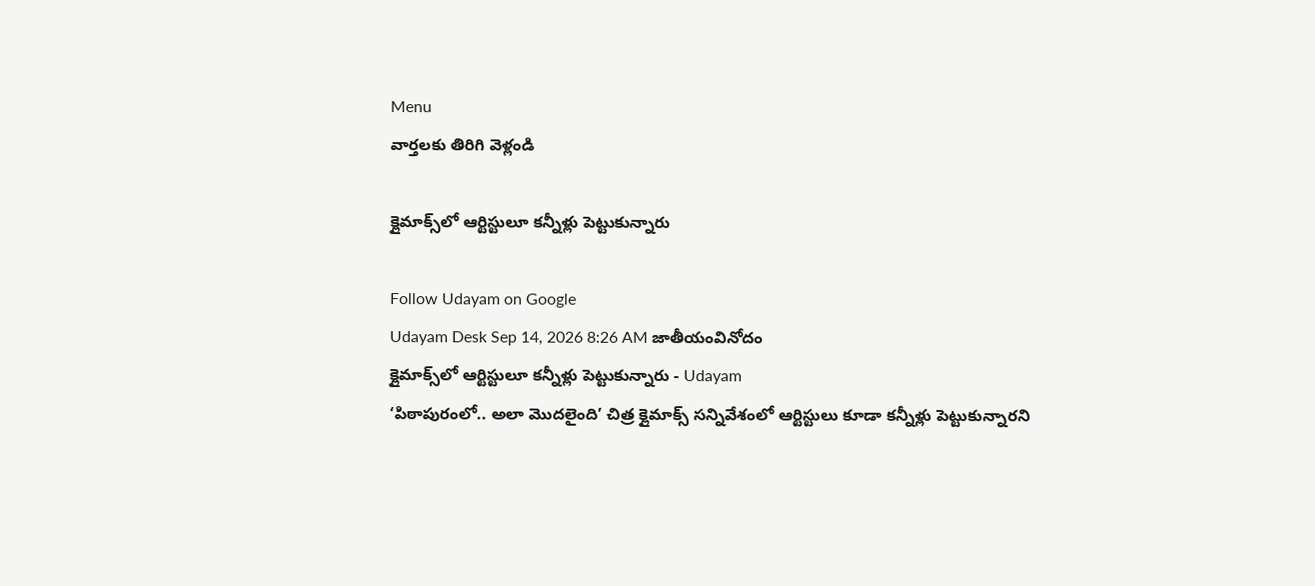Menu
వార్తలకు తిరిగి వెళ్లండి

క్లైమాక్స్‌లో ఆర్టిస్టులూ కన్నీళ్లు పెట్టుకున్నారు

Follow Udayam on Google
Udayam Desk Sep 14, 2026 8:26 AM జాతీయంవినోదం
క్లైమాక్స్‌లో ఆర్టిస్టులూ కన్నీళ్లు పెట్టుకున్నారు - Udayam
‘పిఠాపురంలో.. అలా మొదలైంది’ చిత్ర క్లైమాక్స్‌ సన్నివేశంలో ఆర్టిస్టులు కూడా కన్నీళ్లు పెట్టుకున్నారని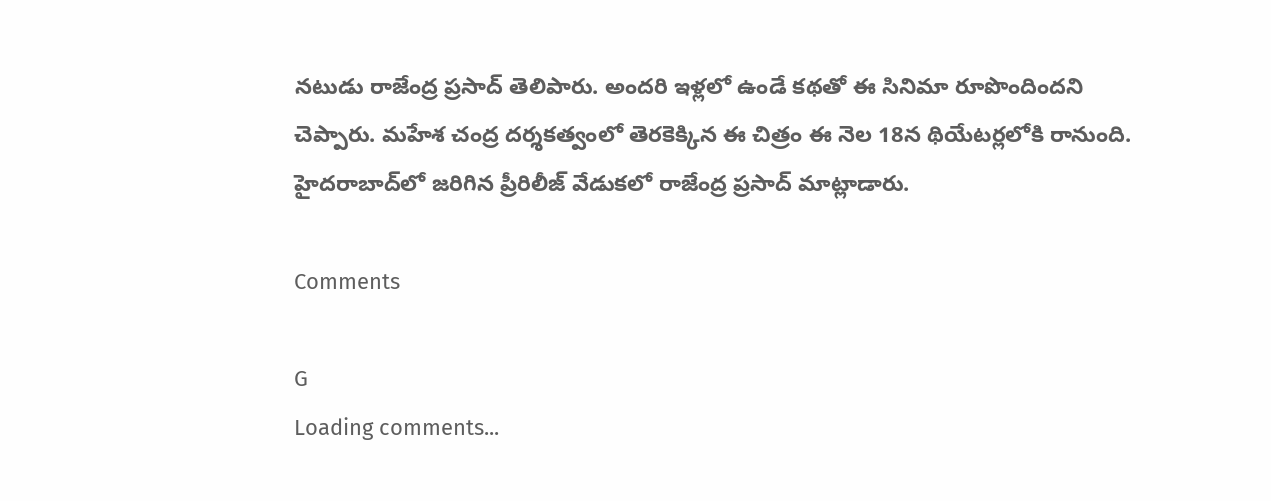నటుడు రాజేంద్ర ప్రసాద్‌ తెలిపారు. అందరి ఇళ్లలో ఉండే కథతో ఈ సినిమా రూపొందిందని చెప్పారు. మహేశ చంద్ర దర్శకత్వంలో తెరకెక్కిన ఈ చిత్రం ఈ నెల 18న థియేటర్లలోకి రానుంది. హైదరాబాద్‌లో జరిగిన ప్రీరిలీజ్‌ వేడుకలో రాజేంద్ర ప్రసాద్‌ మాట్లాడారు.

Comments

G
Loading comments...